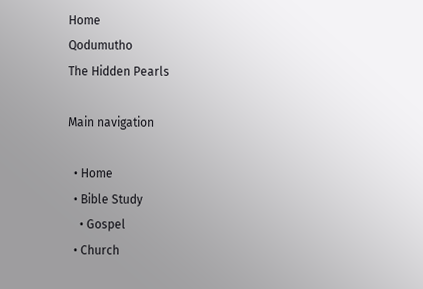Home
Qodumutho
The Hidden Pearls

Main navigation

  • Home
  • Bible Study
    • Gospel
  • Church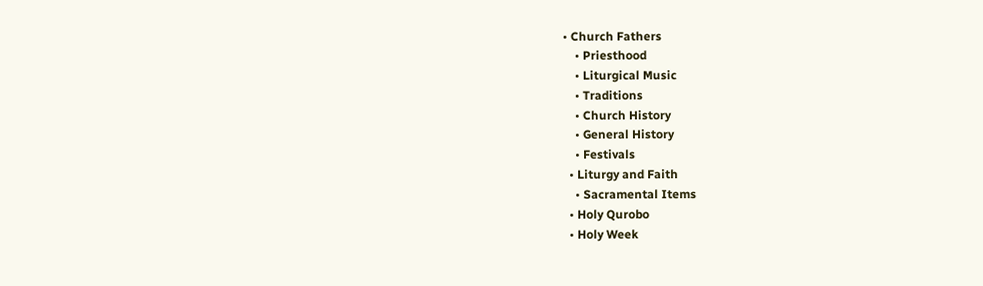• Church Fathers
    • Priesthood
    • Liturgical Music
    • Traditions
    • Church History
    • General History
    • Festivals
  • Liturgy and Faith
    • Sacramental Items
  • Holy Qurobo
  • Holy Week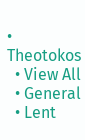• Theotokos
  • View All
  • General
  • Lent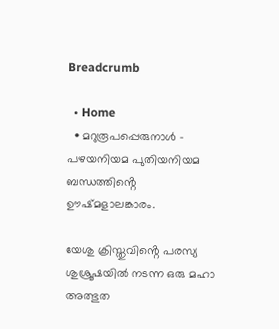Breadcrumb

  • Home
  • മറുരൂപപ്പെരുനാൾ – പഴയനിയമ പുതിയനിയമ ബന്ധത്തിൻ്റെ ഊഷ്മളാലങ്കാരം.

യേശു ക്രിസ്തുവിൻ്റെ പരസ്യ ശുശ്രൂഷയിൽ നടന്ന ഒരു മഹാ അത്ഭുത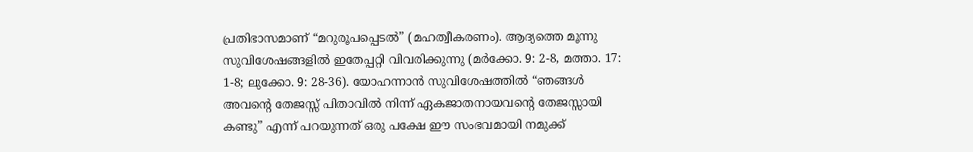പ്രതിഭാസമാണ് “മറുരൂപപ്പെടൽ” (മഹത്വീകരണം). ആദ്യത്തെ മൂന്നു സുവിശേഷങ്ങളിൽ ഇതേപ്പറ്റി വിവരിക്കുന്നു (മർക്കോ. 9: 2-8, മത്താ. 17: 1-8; ലുക്കോ. 9: 28-36). യോഹന്നാൻ സുവിശേഷത്തിൽ “ഞങ്ങൾ അവൻ്റെ തേജസ്സ് പിതാവിൽ നിന്ന് ഏകജാതനായവൻ്റെ തേജസ്സായി കണ്ടു” എന്ന് പറയുന്നത് ഒരു പക്ഷേ ഈ സംഭവമായി നമുക്ക്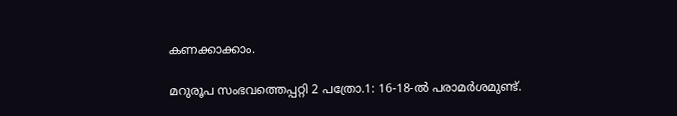കണക്കാക്കാം.

മറുരൂപ സംഭവത്തെപ്പറ്റി 2 പത്രോ.1: 16-18-ൽ പരാമർശമുണ്ട്.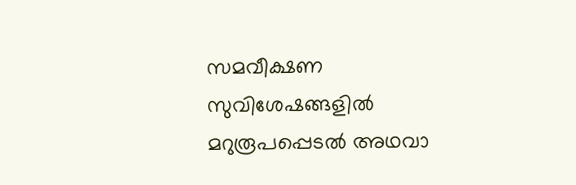സമവീക്ഷണ സുവിശേഷങ്ങളിൽ മറുരൂപപ്പെടൽ അഥവാ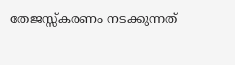തേജസ്സ്കരണം നടക്കുന്നത്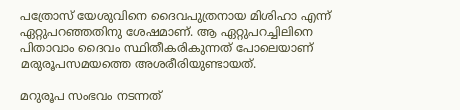പത്രോസ് യേശുവിനെ ദൈവപുത്രനായ മിശിഹാ എന്ന് ഏറ്റുപറഞ്ഞതിനു ശേഷമാണ്. ആ ഏറ്റുപറച്ചിലിനെ പിതാവാം ദൈവം സ്ഥിതീകരികുന്നത് പോലെയാണ് മരുരൂപസമയത്തെ അശരീരിയുണ്ടായത്.

മറുരൂപ സംഭവം നടന്നത്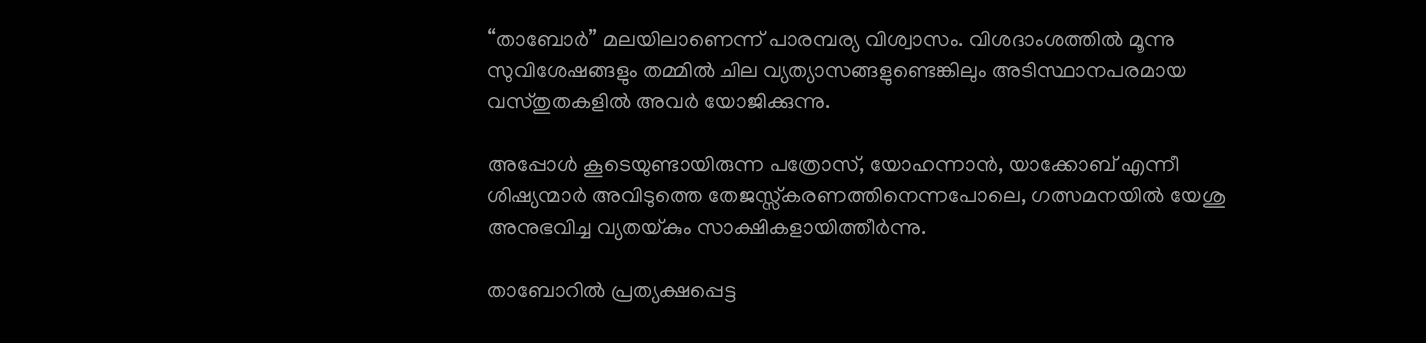“താബോർ” മലയിലാണെന്ന് പാരമ്പര്യ വിശ്വാസം. വിശദാംശത്തിൽ മൂന്നു സുവിശേഷങ്ങളും തമ്മിൽ ചില വ്യത്യാസങ്ങളുണ്ടെങ്കിലും അടിസ്ഥാനപരമായ വസ്തുതകളിൽ അവർ യോജിക്കുന്നു.

അപ്പോൾ കൂടെയുണ്ടായിരുന്ന പത്രോസ്, യോഹന്നാൻ, യാക്കോബ് എന്നീ ശിഷ്യന്മാർ അവിടുത്തെ തേജസ്സ്കരണത്തിനെന്നപോലെ, ഗത്സമനയിൽ യേശു അനുഭവിച്ച വ്യതയ്‌കും സാക്ഷികളായിത്തീർന്നു.

താബോറിൽ പ്രത്യക്ഷപ്പെട്ട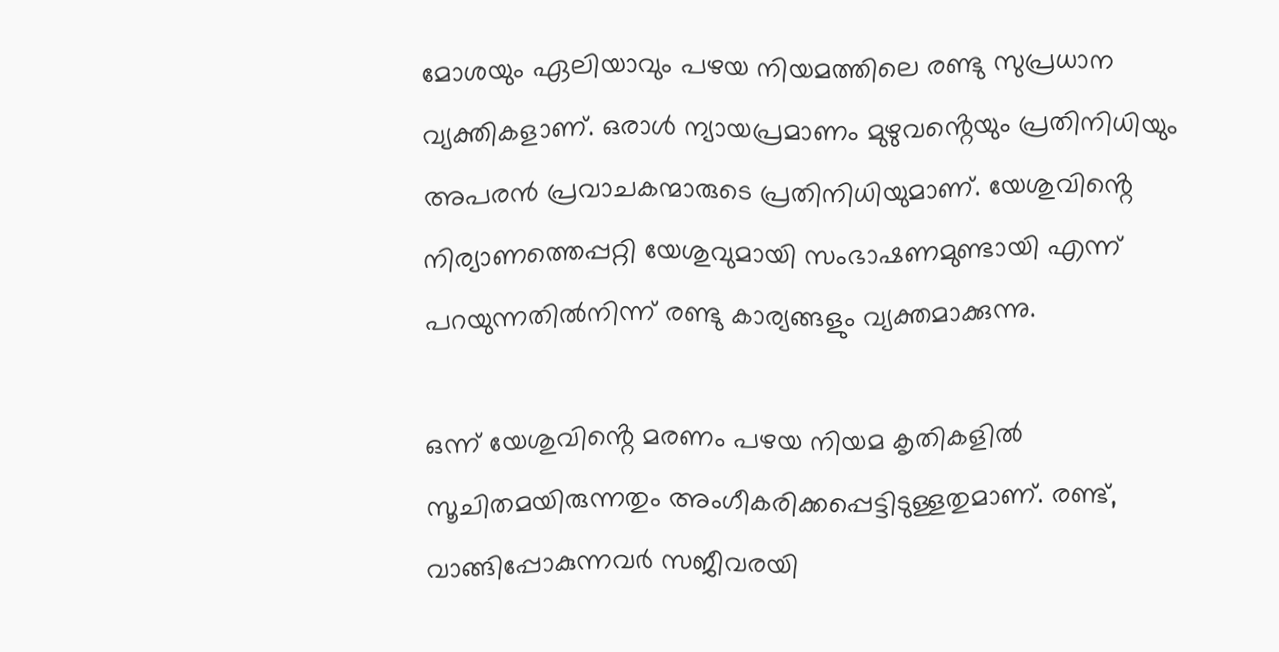മോശയും ഏലിയാവും പഴയ നിയമത്തിലെ രണ്ടു സുപ്രധാന വ്യക്തികളാണ്. ഒരാൾ ന്യായപ്രമാണം മുഴുവൻ്റെയും പ്രതിനിധിയും അപരൻ പ്രവാചകന്മാരുടെ പ്രതിനിധിയുമാണ്. യേശുവിൻ്റെ നിര്യാണത്തെപ്പറ്റി യേശുവുമായി സംഭാഷണമുണ്ടായി എന്ന് പറയുന്നതിൽനിന്ന് രണ്ടു കാര്യങ്ങളും വ്യക്തമാക്കുന്നു.

ഒന്ന് യേശുവിൻ്റെ മരണം പഴയ നിയമ കൃതികളിൽ സൂചിതമയിരുന്നതും അംഗീകരിക്കപ്പെട്ടിടുള്ളതുമാണ്. രണ്ട്, വാങ്ങിപ്പോകുന്നവർ സജീവരയി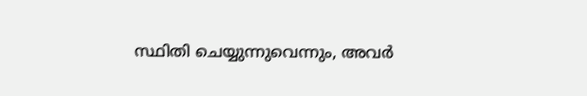സ്ഥിതി ചെയ്യുന്നുവെന്നും, അവർ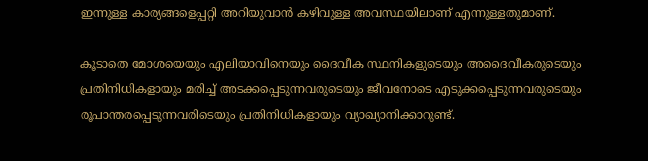ഇന്നുള്ള കാര്യങ്ങളെപ്പറ്റി അറിയുവാൻ കഴിവുള്ള അവസ്ഥയിലാണ് എന്നുള്ളതുമാണ്.

കൂടാതെ മോശയെയും എലിയാവിനെയും ദൈവീക സ്ഥനികളുടെയും അദൈവീകരുടെയും പ്രതിനിധികളായും മരിച്ച് അടക്കപ്പെടുന്നവരുടെയും ജീവനോടെ എടുക്കപ്പെടുന്നവരുടെയും രൂപാന്തരപ്പെടുന്നവരിടെയും പ്രതിനിധികളായും വ്യാഖ്യാനിക്കാറുണ്ട്.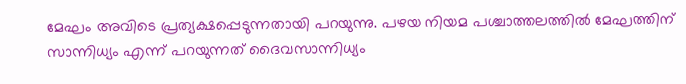മേഘം അവിടെ പ്രത്യക്ഷപ്പെടുന്നതായി പറയുന്നു. പഴയ നിയമ പശ്ചാത്തലത്തിൽ മേഘത്തിന് സാന്നിധ്യം എന്ന് പറയുന്നത് ദൈവസാന്നിധ്യം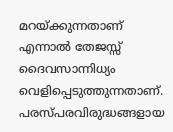മറയ്ക്കുന്നതാണ് എന്നാൽ തേജസ്സ് ദൈവസാന്നിധ്യം വെളിപ്പെടുത്തുന്നതാണ്. പരസ്പരവിരുദ്ധങ്ങളായ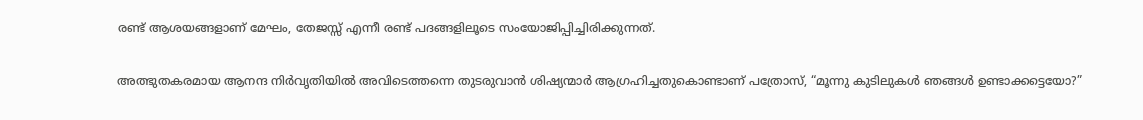രണ്ട് ആശയങ്ങളാണ് മേഘം, തേജസ്സ് എന്നീ രണ്ട് പദങ്ങളിലൂടെ സംയോജിപ്പിച്ചിരിക്കുന്നത്.

അത്ഭുതകരമായ ആനന്ദ നിർവൃതിയിൽ അവിടെത്തന്നെ തുടരുവാൻ ശിഷ്യന്മാർ ആഗ്രഹിച്ചതുകൊണ്ടാണ് പത്രോസ്, “മൂന്നു കുടിലുകൾ ഞങ്ങൾ ഉണ്ടാക്കട്ടെയോ?”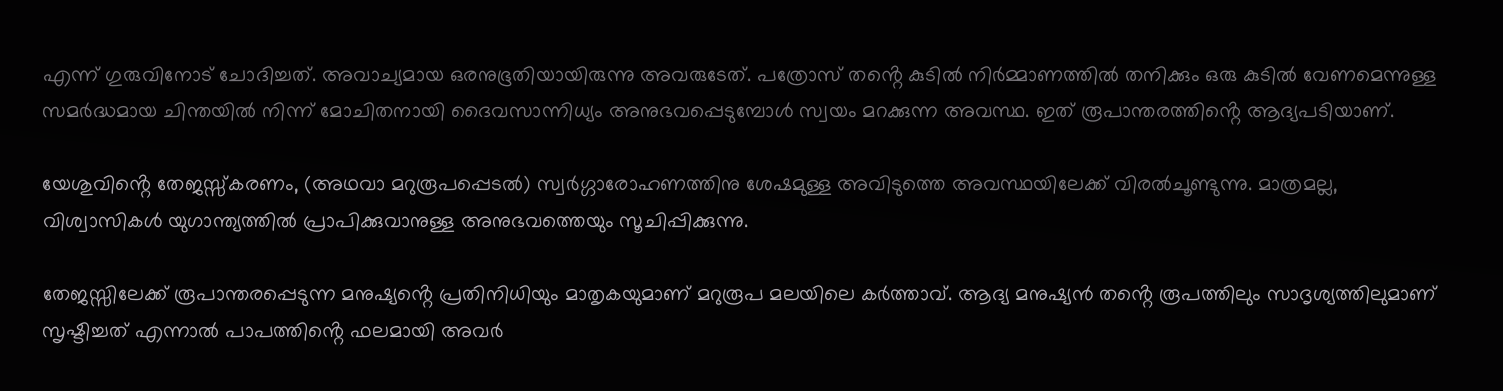എന്ന് ഗുരുവിനോട് ചോദിച്ചത്. അവാച്യമായ ഒരനുഭൂതിയായിരുന്നു അവരുടേത്. പത്രോസ് തൻ്റെ കുടിൽ നിർമ്മാണത്തിൽ തനിക്കും ഒരു കുടിൽ വേണമെന്നുള്ള സമർദ്ധമായ ചിന്തയിൽ നിന്ന് മോചിതനായി ദൈവസാന്നിധ്യം അനുഭവപ്പെടുമ്പോൾ സ്വയം മറക്കുന്ന അവസ്ഥ. ഇത് രൂപാന്തരത്തിൻ്റെ ആദ്യപടിയാണ്.

യേശുവിൻ്റെ തേജസ്സ്‌കരണം, (അഥവാ മറുരൂപപ്പെടൽ) സ്വർഗ്ഗാരോഹണത്തിനു ശേഷമുള്ള അവിടുത്തെ അവസ്ഥയിലേക്ക് വിരൽചൂണ്ടുന്നു. മാത്രമല്ല, വിശ്വാസികൾ യുഗാന്ത്യത്തിൽ പ്രാപിക്കുവാനുള്ള അനുഭവത്തെയും സൂചിപ്പിക്കുന്നു.

തേജസ്സിലേക്ക് രൂപാന്തരപ്പെടുന്ന മനുഷ്യൻ്റെ പ്രതിനിധിയും മാതൃകയുമാണ് മറുരൂപ മലയിലെ കർത്താവ്. ആദ്യ മനുഷ്യൻ തൻ്റെ രൂപത്തിലും സാദൃശ്യത്തിലുമാണ് സൃഷ്ടിച്ചത് എന്നാൽ പാപത്തിൻ്റെ ഫലമായി അവർ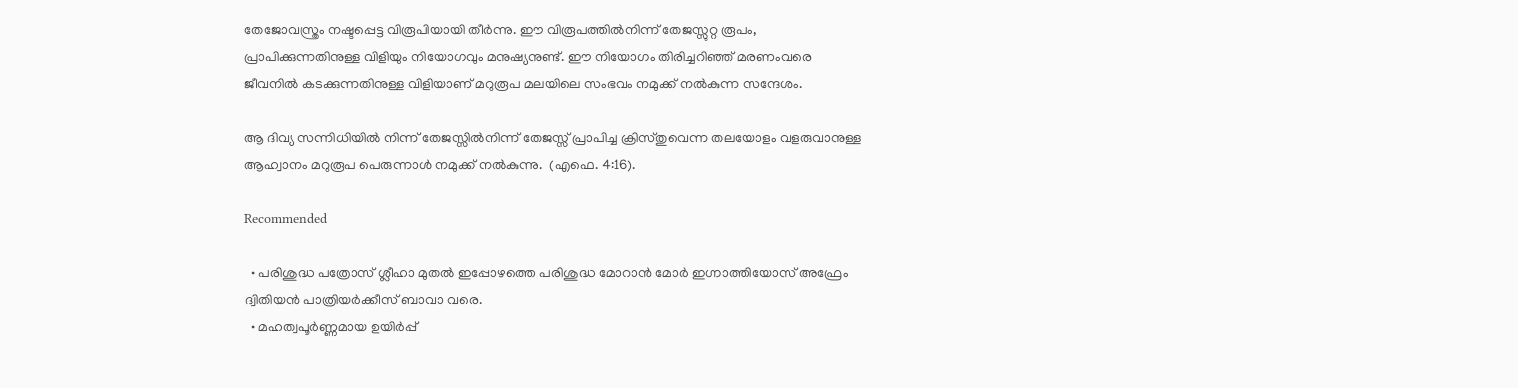തേജോവസ്ത്രം നഷ്ടപ്പെട്ട വിരൂപിയായി തീർന്നു. ഈ വിരൂപത്തിൽനിന്ന് തേജസ്സുറ്റ രൂപം, പ്രാപിക്കുന്നതിനുള്ള വിളിയും നിയോഗവും മനുഷ്യനുണ്ട്. ഈ നിയോഗം തിരിച്ചറിഞ്ഞ് മരണംവരെ ജീവനിൽ കടക്കുന്നതിനുള്ള വിളിയാണ് മറുരൂപ മലയിലെ സംഭവം നമുക്ക് നൽകുന്ന സന്ദേശം.

ആ ദിവ്യ സന്നിധിയിൽ നിന്ന് തേജസ്സിൽനിന്ന് തേജസ്സ് പ്രാപിച്ച ക്രിസ്തുവെന്ന തലയോളം വളരുവാനുള്ള ആഹ്വാനം മറുരൂപ പെരുന്നാൾ നമുക്ക് നൽകുന്നു.  (എഫെ. 4:16).

Recommended

  • പരിശുദ്ധ പത്രോസ്‌ ശ്ലീഹാ മുതൽ ഇപ്പോഴത്തെ പരിശുദ്ധ മോറാൻ മോർ ഇഗ്നാത്തിയോസ് അഫ്രേം ദ്വിതിയൻ പാത്രിയർക്കീസ് ബാവാ വരെ.
  • മഹത്വപൂര്‍ണ്ണമായ ഉയിര്‍പ്പ്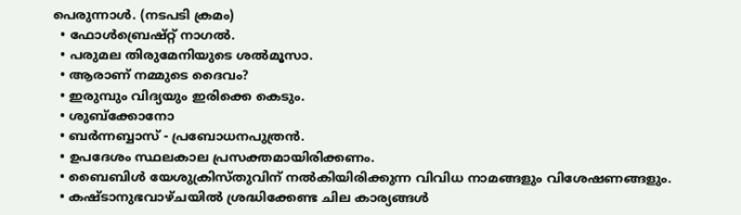പെരുന്നാള്‍. (നടപടി ക്രമം)
  • ഫോൾബ്രെഷ്റ്റ് നാഗൽ.
  • പരുമല തിരുമേനിയുടെ ശൽമൂസാ.
  • ആരാണ് നമ്മുടെ ദൈവം?
  • ഇരുമ്പും വിദ്യയും ഇരിക്കെ കെടും.
  • ശുബ്ക്കോനോ
  • ബർന്നബ്ബാസ് - പ്രബോധനപുത്രൻ.
  • ഉപദേശം സ്ഥലകാല പ്രസക്തമായിരിക്കണം.
  • ബൈബിള്‍ യേശുക്രിസ്തുവിന് നല്‍കിയിരിക്കുന്ന വിവിധ നാമങ്ങളും വിശേഷണങ്ങളും.
  • കഷ്ടാനുഭവാഴ്ചയിൽ ശ്രദ്ധിക്കേണ്ട ചില കാര്യങ്ങൾ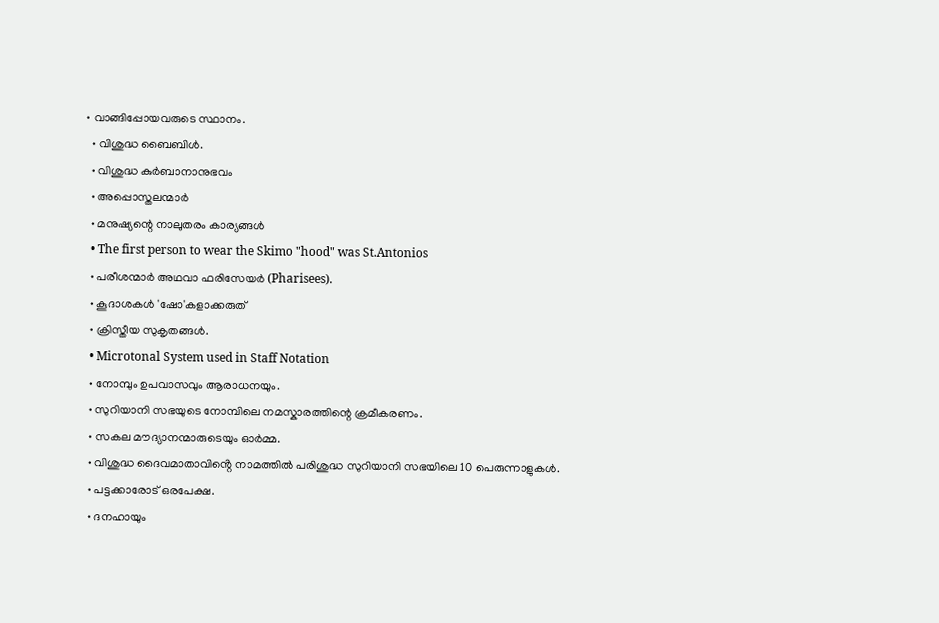• വാങ്ങിപ്പോയവരുടെ സ്ഥാനം.
  • വിശുദ്ധ ബൈബിൾ.
  • വിശുദ്ധ കുർബാനാനുഭവം
  • അപ്പൊസ്തലന്മാർ
  • മനുഷ്യന്റെ നാലുതരം കാര്യങ്ങൾ
  • The first person to wear the Skimo "hood" was St.Antonios
  • പരീശന്മാർ അഥവാ ഫരിസേയർ (Pharisees).
  • കൂദാശകൾ 'ഷോ'കളാക്കരുത്
  • ക്രിസ്തീയ സുകൃതങ്ങൾ.
  • Microtonal System used in Staff Notation
  • നോമ്പും ഉപവാസവും ആരാധനയും.
  • സുറിയാനി സഭയുടെ നോമ്പിലെ നമസ്കാരത്തിന്റെ ക്രമീകരണം.
  • സകല മൗദ്യാനന്മാരുടെയും ഓർമ്മ.
  • വിശുദ്ധ ദൈവമാതാവിൻ്റെ നാമത്തിൽ പരിശുദ്ധ സുറിയാനി സഭയിലെ 10 പെരുന്നാളുകൾ.
  • പട്ടക്കാരോട് ഒരപേക്ഷ.
  • ദനഹായും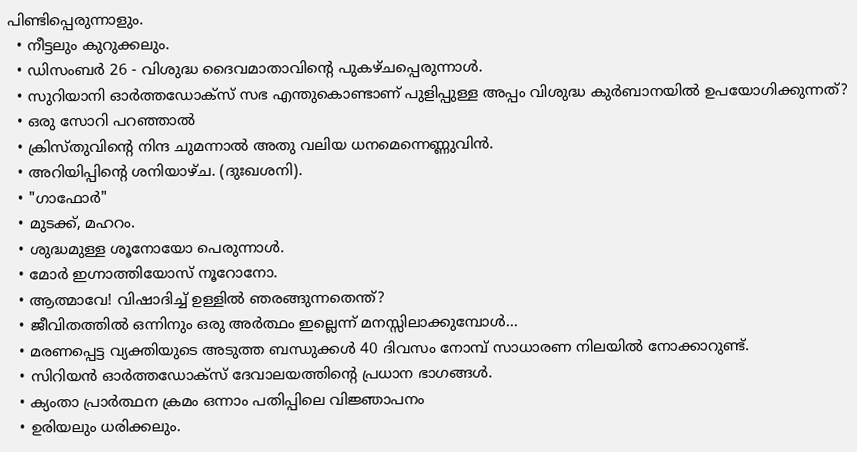പിണ്ടിപ്പെരുന്നാളും.
  • നീട്ടലും കുറുക്കലും.
  • ഡിസംബർ 26 - വിശുദ്ധ ദൈവമാതാവിൻ്റെ പുകഴ്ചപ്പെരുന്നാൾ.
  • സുറിയാനി ഓർത്തഡോക്സ് സഭ എന്തുകൊണ്ടാണ് പുളിപ്പുള്ള അപ്പം വിശുദ്ധ കുർബാനയിൽ ഉപയോഗിക്കുന്നത്?
  • ഒരു സോറി പറഞ്ഞാൽ
  • ക്രിസ്തുവിന്റെ നിന്ദ ചുമന്നാൽ അതു വലിയ ധനമെന്നെണ്ണുവിൻ.
  • അറിയിപ്പിന്റെ ശനിയാഴ്ച. (ദുഃഖശനി).
  • "ഗാഫോർ"
  • മുടക്ക്, മഹറം.
  • ശുദ്ധമുള്ള ശൂനോയോ പെരുന്നാൾ.
  • മോർ ഇഗ്നാത്തിയോസ് നൂറോനോ.
  • ആത്മാവേ! വിഷാദിച്ച് ഉള്ളിൽ ഞരങ്ങുന്നതെന്ത്?
  • ജീവിതത്തിൽ ഒന്നിനും ഒരു അർത്ഥം ഇല്ലെന്ന് മനസ്സിലാക്കുമ്പോൾ...
  • മരണപ്പെട്ട വ്യക്തിയുടെ അടുത്ത ബന്ധുക്കള്‍ 40 ദിവസം നോമ്പ് സാധാരണ നിലയില്‍ നോക്കാറുണ്ട്.
  • സിറിയൻ ഓർത്തഡോക്സ് ദേവാലയത്തിന്റെ പ്രധാന ഭാഗങ്ങൾ.
  • ക്യംതാ പ്രാർത്ഥന ക്രമം ഒന്നാം പതിപ്പിലെ വിജ്ഞാപനം
  • ഉരിയലും ധരിക്കലും.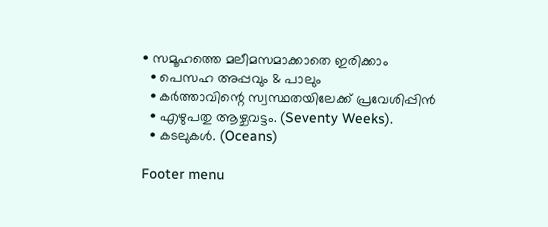• സമൂഹത്തെ മലീമസമാക്കാതെ ഇരിക്കാം
  • പെസഹ അപ്പവും & പാലും
  • കർത്താവിന്റെ സ്വസ്ഥതയിലേക്ക് പ്രവേശിപ്പിൻ
  • എഴുപതു ആഴ്ചവട്ടം. (Seventy Weeks).
  • കടലുകൾ. (Oceans)

Footer menu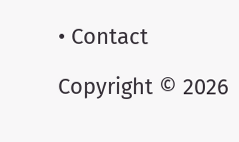• Contact

Copyright © 2026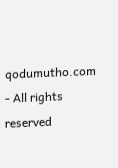qodumutho.com - All rights reserved